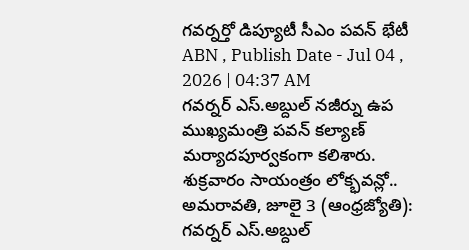గవర్నర్తో డిప్యూటీ సీఎం పవన్ భేటీ
ABN , Publish Date - Jul 04 , 2026 | 04:37 AM
గవర్నర్ ఎస్.అబ్దుల్ నజీర్ను ఉప ముఖ్యమంత్రి పవన్ కల్యాణ్ మర్యాదపూర్వకంగా కలిశారు. శుక్రవారం సాయంత్రం లోక్భవన్లో..
అమరావతి, జూలై 3 (ఆంధ్రజ్యోతి): గవర్నర్ ఎస్.అబ్దుల్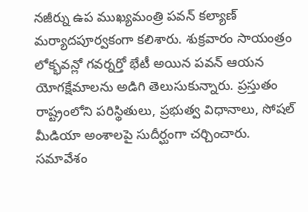నజీర్ను ఉప ముఖ్యమంత్రి పవన్ కల్యాణ్ మర్యాదపూర్వకంగా కలిశారు. శుక్రవారం సాయంత్రం లోక్భవన్లో గవర్నర్తో భేటీ అయిన పవన్ ఆయన యోగక్షేమాలను అడిగి తెలుసుకున్నారు. ప్రస్తుతం రాష్ట్రంలోని పరిస్థితులు, ప్రభుత్వ విధానాలు, సోషల్ మీడియా అంశాలపై సుదీర్ఘంగా చర్చించారు. సమావేశం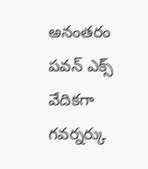అనంతరం పవన్ ఎక్స్ వేదికగా గవర్నర్కు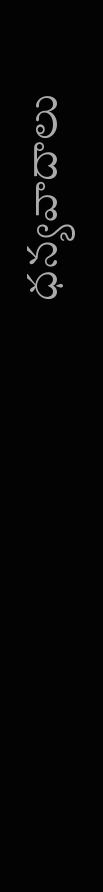ధన్యవాదాలు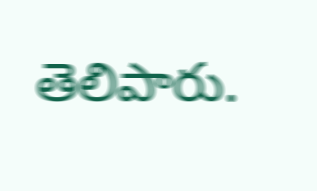తెలిపారు.